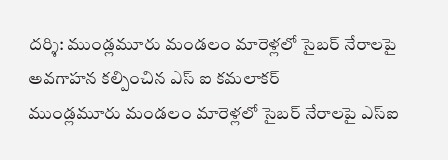దర్శి: ముండ్లమూరు మండలం మారెళ్లలో సైబర్ నేరాలపై అవగాహన కల్పించిన ఎస్ ఐ కమలాకర్
ముండ్లమూరు మండలం మారెళ్లలో సైబర్ నేరాలపై ఎస్ఐ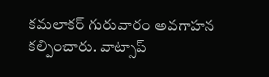కమలాకర్ గురువారం అవగాహన కల్పించారు. వాట్సాప్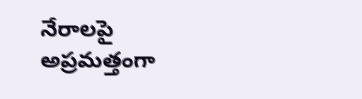నేరాలపై అప్రమత్తంగా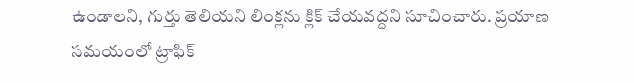ఉండాలని, గుర్తు తెలియని లింక్లను క్లిక్ చేయవద్దని సూచించారు. ప్రయాణ సమయంలో ట్రాఫిక్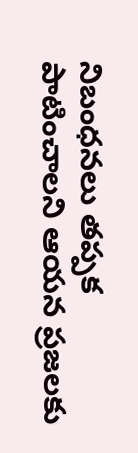నిబంధనలు తప్పక పాటించాలని ఆయన ప్రజలకు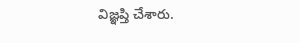విజ్ఞప్తి చేశారు.